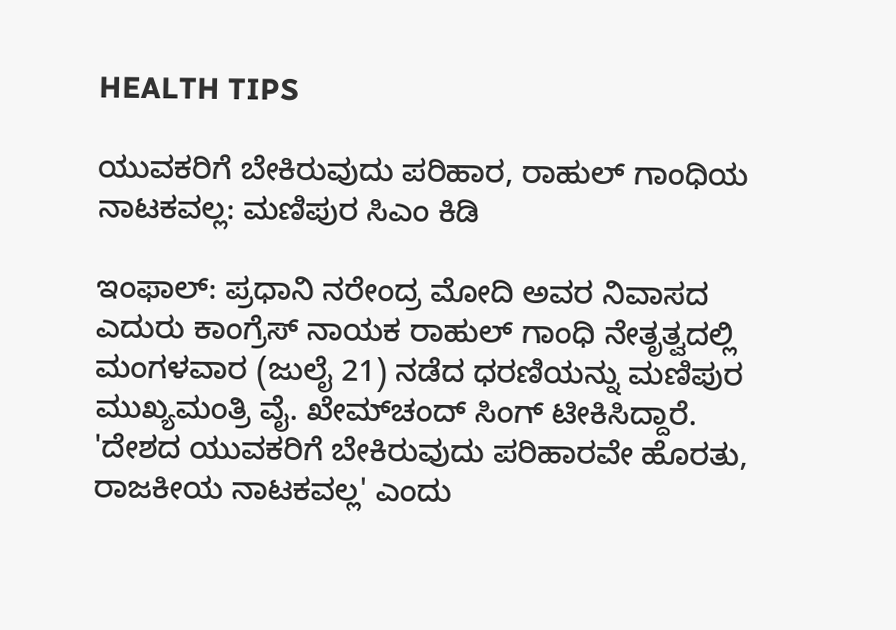HEALTH TIPS

ಯುವಕರಿಗೆ ಬೇಕಿರುವುದು ಪರಿಹಾರ, ರಾಹುಲ್ ಗಾಂಧಿಯ ನಾಟಕವಲ್ಲ: ಮಣಿಪುರ ಸಿಎಂ ಕಿಡಿ

ಇಂಫಾಲ್‌: ಪ್ರಧಾನಿ ನರೇಂದ್ರ ಮೋದಿ ಅವರ ನಿವಾಸದ ಎದುರು ಕಾಂಗ್ರೆಸ್‌ ನಾಯಕ ರಾಹುಲ್‌ ಗಾಂಧಿ ನೇತೃತ್ವದಲ್ಲಿ ಮಂಗಳವಾರ (ಜುಲೈ 21) ನಡೆದ ಧರಣಿಯನ್ನು ಮಣಿಪುರ ಮುಖ್ಯಮಂತ್ರಿ ವೈ. ಖೇಮ್‌ಚಂದ್ ಸಿಂಗ್ ಟೀಕಿಸಿದ್ದಾರೆ. 'ದೇಶದ ಯುವಕರಿಗೆ ಬೇಕಿರುವುದು ಪರಿಹಾರವೇ ಹೊರತು, ರಾಜಕೀಯ ನಾಟಕವಲ್ಲ' ಎಂದು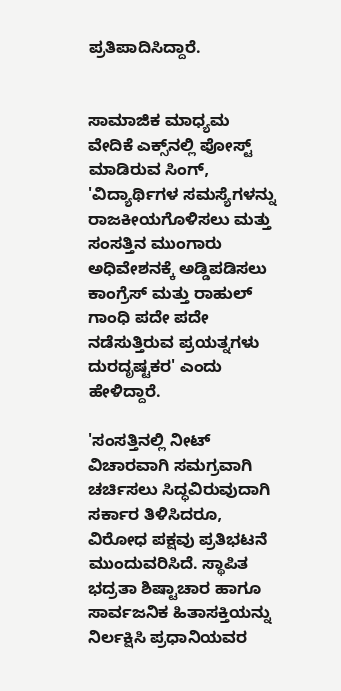ಪ್ರತಿಪಾದಿಸಿದ್ದಾರೆ.


ಸಾಮಾಜಿಕ ಮಾಧ್ಯಮ ವೇದಿಕೆ ಎಕ್ಸ್‌ನಲ್ಲಿ ಪೋಸ್ಟ್‌ ಮಾಡಿರುವ ಸಿಂಗ್‌, 'ವಿದ್ಯಾರ್ಥಿಗಳ ಸಮಸ್ಯೆಗಳನ್ನು ರಾಜಕೀಯಗೊಳಿಸಲು ಮತ್ತು ಸಂಸತ್ತಿನ ಮುಂಗಾರು ಅಧಿವೇಶನಕ್ಕೆ ಅಡ್ಡಿಪಡಿಸಲು ಕಾಂಗ್ರೆಸ್‌ ಮತ್ತು ರಾಹುಲ್ ಗಾಂಧಿ ಪದೇ ಪದೇ ನಡೆಸುತ್ತಿರುವ ಪ್ರಯತ್ನಗಳು ದುರದೃಷ್ಟಕರ' ಎಂದು ಹೇಳಿದ್ದಾರೆ.

'ಸಂಸತ್ತಿನಲ್ಲಿ ನೀಟ್‌ ವಿಚಾರವಾಗಿ ಸಮಗ್ರವಾಗಿ ಚರ್ಚಿಸಲು ಸಿದ್ಧವಿರುವುದಾಗಿ ಸರ್ಕಾರ ತಿಳಿಸಿದರೂ, ವಿರೋಧ ಪಕ್ಷವು ಪ್ರತಿಭಟನೆ ಮುಂದುವರಿಸಿದೆ. ಸ್ಥಾಪಿತ ಭದ್ರತಾ ಶಿಷ್ಟಾಚಾರ ಹಾಗೂ ಸಾರ್ವಜನಿಕ ಹಿತಾಸಕ್ತಿಯನ್ನು ನಿರ್ಲಕ್ಷಿಸಿ ಪ್ರಧಾನಿಯವರ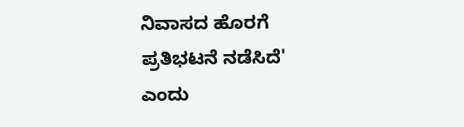ನಿವಾಸದ ಹೊರಗೆ ಪ್ರತಿಭಟನೆ ನಡೆಸಿದೆ' ಎಂದು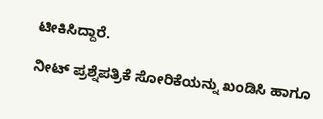ಟೀಕಿಸಿದ್ದಾರೆ.

ನೀಟ್‌ ಪ್ರಶ್ನೆಪತ್ರಿಕೆ ಸೋರಿಕೆಯನ್ನು ಖಂಡಿಸಿ ಹಾಗೂ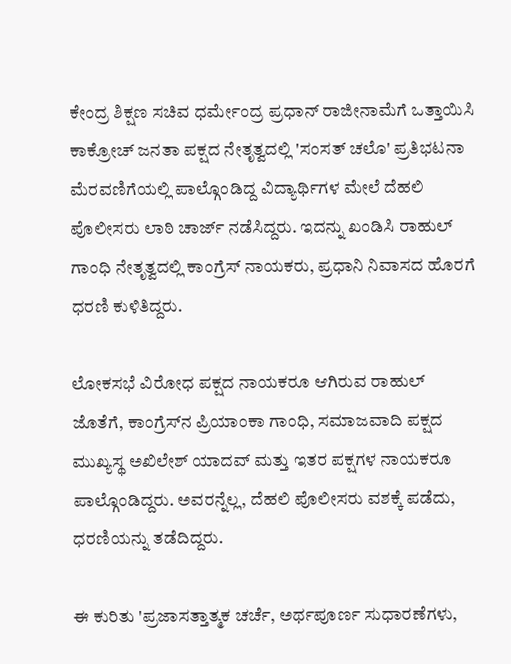ಕೇಂದ್ರ ಶಿಕ್ಷಣ ಸಚಿವ ಧರ್ಮೇಂದ್ರ ಪ್ರಧಾನ್‌ ರಾಜೀನಾಮೆಗೆ ಒತ್ತಾಯಿಸಿ ಕಾಕ್ರೋಚ್‌ ಜನತಾ ಪಕ್ಷದ ನೇತೃತ್ವದಲ್ಲಿ 'ಸಂಸತ್ ಚಲೊ' ಪ್ರತಿಭಟನಾ ಮೆರವಣಿಗೆಯಲ್ಲಿ ಪಾಲ್ಗೊಂಡಿದ್ದ ವಿದ್ಯಾರ್ಥಿಗಳ ಮೇಲೆ ದೆಹಲಿ ಪೊಲೀಸರು ಲಾಠಿ ಚಾರ್ಜ್‌ ನಡೆಸಿದ್ದರು. ಇದನ್ನು ಖಂಡಿಸಿ ರಾಹುಲ್‌ ಗಾಂಧಿ ನೇತೃತ್ವದಲ್ಲಿ ಕಾಂಗ್ರೆಸ್‌ ನಾಯಕರು, ಪ್ರಧಾನಿ ನಿವಾಸದ ಹೊರಗೆ ಧರಣಿ ಕುಳಿತಿದ್ದರು.

ಲೋಕಸಭೆ ವಿರೋಧ ಪಕ್ಷದ ನಾಯಕರೂ ಆಗಿರುವ ರಾಹುಲ್‌ ಜೊತೆಗೆ, ಕಾಂಗ್ರೆಸ್‌ನ ಪ್ರಿಯಾಂಕಾ ಗಾಂಧಿ, ಸಮಾಜವಾದಿ ಪಕ್ಷದ ಮುಖ್ಯಸ್ಥ ಅಖಿಲೇಶ್ ಯಾದವ್ ಮತ್ತು ಇತರ ಪಕ್ಷಗಳ ನಾಯಕರೂ ಪಾಲ್ಗೊಂಡಿದ್ದರು. ಅವರನ್ನೆಲ್ಲ, ದೆಹಲಿ ಪೊಲೀಸರು ವಶಕ್ಕೆ ಪಡೆದು, ಧರಣಿಯನ್ನು ತಡೆದಿದ್ದರು.

ಈ ಕುರಿತು 'ಪ್ರಜಾಸತ್ತಾತ್ಮಕ ಚರ್ಚೆ, ಅರ್ಥಪೂರ್ಣ ಸುಧಾರಣೆಗಳು,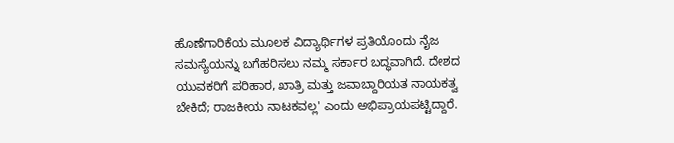ಹೊಣೆಗಾರಿಕೆಯ ಮೂಲಕ ವಿದ್ಯಾರ್ಥಿಗಳ ಪ್ರತಿಯೊಂದು ನೈಜ ಸಮಸ್ಯೆಯನ್ನು ಬಗೆಹರಿಸಲು ನಮ್ಮ ಸರ್ಕಾರ ಬದ್ಧವಾಗಿದೆ. ದೇಶದ ಯುವಕರಿಗೆ ಪರಿಹಾರ, ಖಾತ್ರಿ ಮತ್ತು ಜವಾಬ್ದಾರಿಯತ ನಾಯಕತ್ವ ಬೇಕಿದೆ; ರಾಜಕೀಯ ನಾಟಕವಲ್ಲ' ಎಂದು ಅಭಿಪ್ರಾಯಪಟ್ಟಿದ್ದಾರೆ.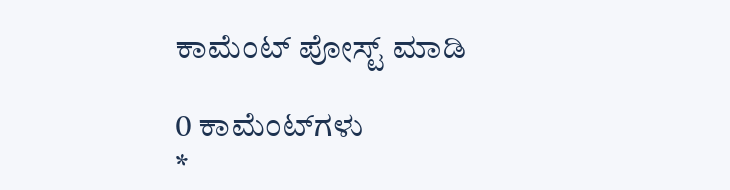ಕಾಮೆಂಟ್‌‌ ಪೋಸ್ಟ್‌ ಮಾಡಿ

0 ಕಾಮೆಂಟ್‌ಗಳು
*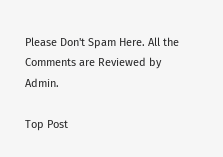Please Don't Spam Here. All the Comments are Reviewed by Admin.

Top Post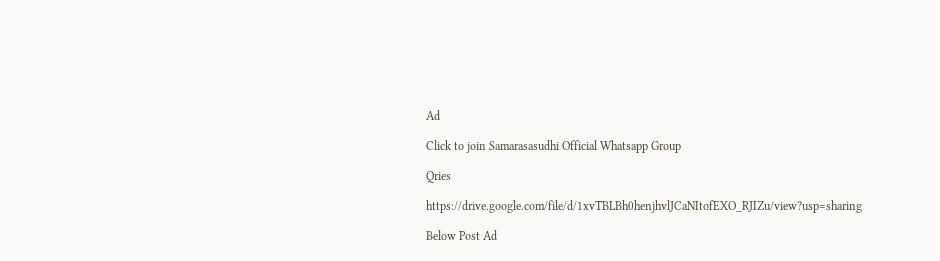Ad

Click to join Samarasasudhi Official Whatsapp Group

Qries

https://drive.google.com/file/d/1xvTBLBh0henjhvlJCaNItofEXO_RJIZu/view?usp=sharing

Below Post Ad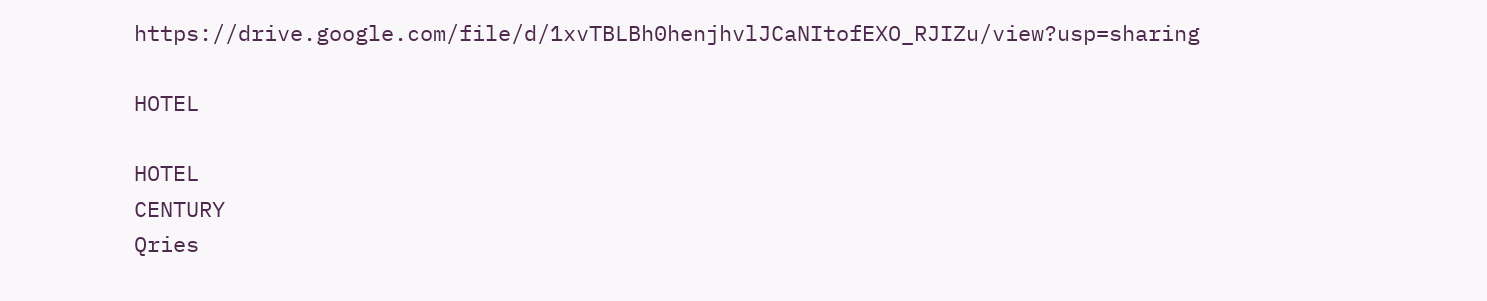https://drive.google.com/file/d/1xvTBLBh0henjhvlJCaNItofEXO_RJIZu/view?usp=sharing

HOTEL

HOTEL
CENTURY
Qries